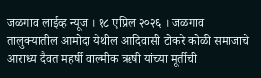जळगाव लाईव्ह न्यूज । १८ एप्रिल २०२६ । जळगाव तालुक्यातील आमोदा येथील आदिवासी टोकरे कोळी समाजाचे आराध्य दैवत महर्षी वाल्मीक ऋषी यांच्या मूर्तीची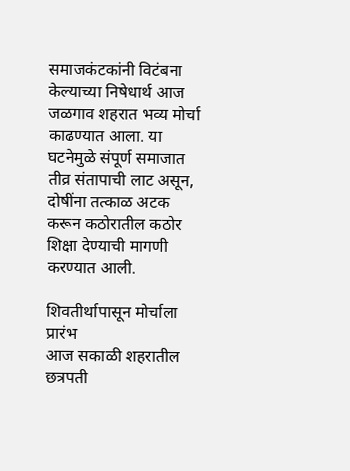समाजकंटकांनी विटंबना केल्याच्या निषेधार्थ आज जळगाव शहरात भव्य मोर्चा काढण्यात आला. या घटनेमुळे संपूर्ण समाजात तीव्र संतापाची लाट असून, दोषींना तत्काळ अटक करून कठोरातील कठोर शिक्षा देण्याची मागणी करण्यात आली.

शिवतीर्थापासून मोर्चाला प्रारंभ
आज सकाळी शहरातील छत्रपती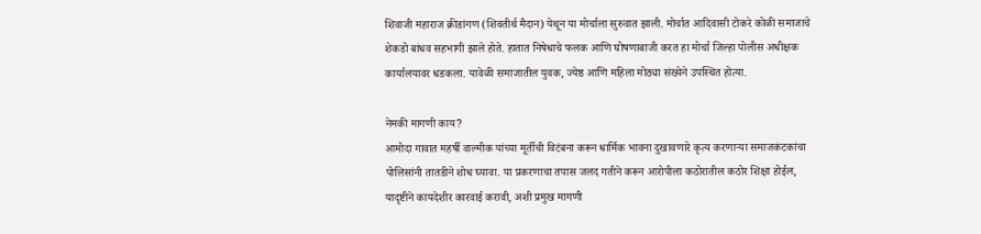शिवाजी महाराज क्रीडांगण (शिवतीर्थ मैदान) येथून या मोर्चाला सुरुवात झाली. मोर्चात आदिवासी टोकरे कोळी समाजाचे शेकडो बांधव सहभागी झाले होते. हातात निषेधाचे फलक आणि घोषणाबाजी करत हा मोर्चा जिल्हा पोलीस अधीक्षक कार्यालयावर धडकला. यावेळी समाजातील युवक, ज्येष्ठ आणि महिला मोठ्या संख्येने उपस्थित होत्या.

नेमकी मागणी काय?
आमोदा गावात महर्षी वाल्मीक यांच्या मूर्तीची विटंबना करून धार्मिक भावना दुखावणारे कृत्य करणाऱ्या समाजकंटकांचा पोलिसांनी तातडीने शोध घ्यावा. या प्रकरणाचा तपास जलद गतीने करून आरोपीला कठोरातील कठोर शिक्षा होईल, यादृष्टीने कायदेशीर कारवाई करावी, अशी प्रमुख मागणी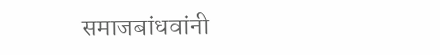समाजबांधवांनी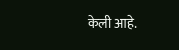केली आहे.